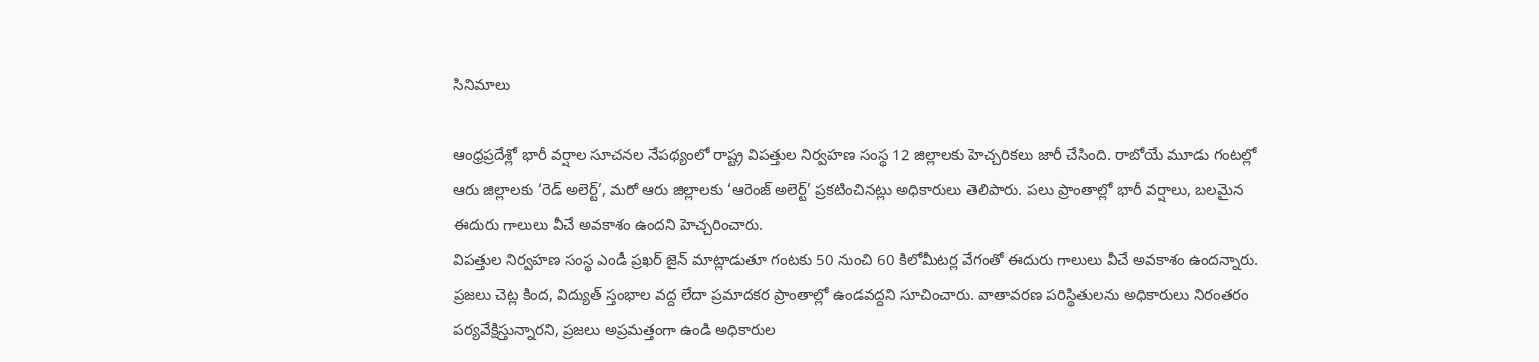సినిమాలు

ఆంధ్రప్రదేశ్లో భారీ వర్షాల సూచనల నేపథ్యంలో రాష్ట్ర విపత్తుల నిర్వహణ సంస్థ 12 జిల్లాలకు హెచ్చరికలు జారీ చేసింది. రాబోయే మూడు గంటల్లో ఆరు జిల్లాలకు ‘రెడ్ అలెర్ట్’, మరో ఆరు జిల్లాలకు ‘ఆరెంజ్ అలెర్ట్’ ప్రకటించినట్లు అధికారులు తెలిపారు. పలు ప్రాంతాల్లో భారీ వర్షాలు, బలమైన ఈదురు గాలులు వీచే అవకాశం ఉందని హెచ్చరించారు.
విపత్తుల నిర్వహణ సంస్థ ఎండీ ప్రఖర్ జైన్ మాట్లాడుతూ గంటకు 50 నుంచి 60 కిలోమీటర్ల వేగంతో ఈదురు గాలులు వీచే అవకాశం ఉందన్నారు. ప్రజలు చెట్ల కింద, విద్యుత్ స్తంభాల వద్ద లేదా ప్రమాదకర ప్రాంతాల్లో ఉండవద్దని సూచించారు. వాతావరణ పరిస్థితులను అధికారులు నిరంతరం పర్యవేక్షిస్తున్నారని, ప్రజలు అప్రమత్తంగా ఉండి అధికారుల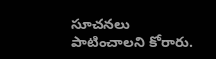సూచనలు పాటించాలని కోరారు.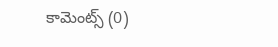కామెంట్స్ (0)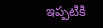ఇప్పటికి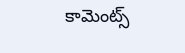కామెంట్స్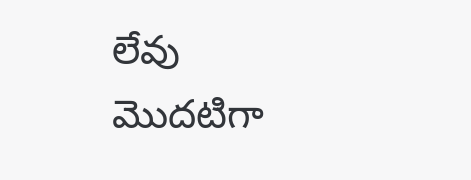లేవు
మొదటిగా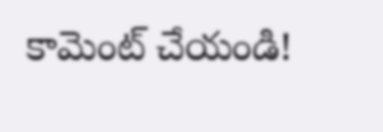కామెంట్ చేయండి!